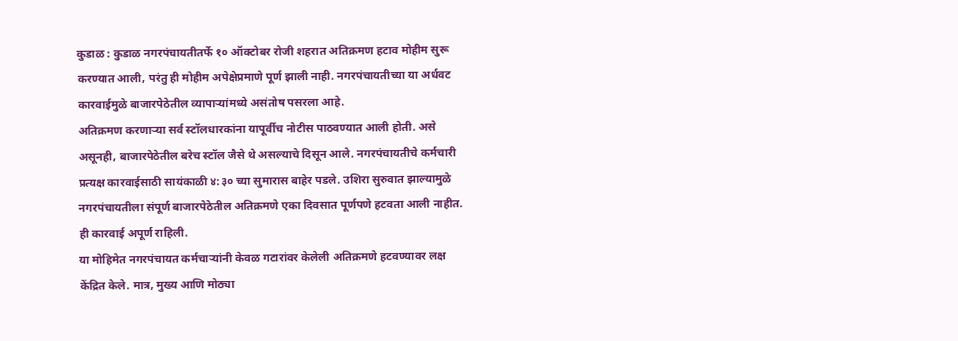कुडाळ : कुडाळ नगरपंचायतीतर्फे १० ऑक्टोबर रोजी शहरात अतिक्रमण हटाव मोहीम सुरू करण्यात आली, परंतु ही मोहीम अपेक्षेप्रमाणे पूर्ण झाली नाही. नगरपंचायतीच्या या अर्धवट कारवाईमुळे बाजारपेठेतील व्यापाऱ्यांमध्ये असंतोष पसरला आहे.
अतिक्रमण करणाऱ्या सर्व स्टॉलधारकांना यापूर्वीच नोटीस पाठवण्यात आली होती. असे असूनही, बाजारपेठेतील बरेच स्टॉल जैसे थे असल्याचे दिसून आले. नगरपंचायतीचे कर्मचारी प्रत्यक्ष कारवाईसाठी सायंकाळी ४:३० च्या सुमारास बाहेर पडले. उशिरा सुरुवात झाल्यामुळे नगरपंचायतीला संपूर्ण बाजारपेठेतील अतिक्रमणे एका दिवसात पूर्णपणे हटवता आली नाहीत. ही कारवाई अपूर्ण राहिली.
या मोहिमेत नगरपंचायत कर्मचाऱ्यांनी केवळ गटारांवर केलेली अतिक्रमणे हटवण्यावर लक्ष केंद्रित केले. मात्र, मुख्य आणि मोठ्या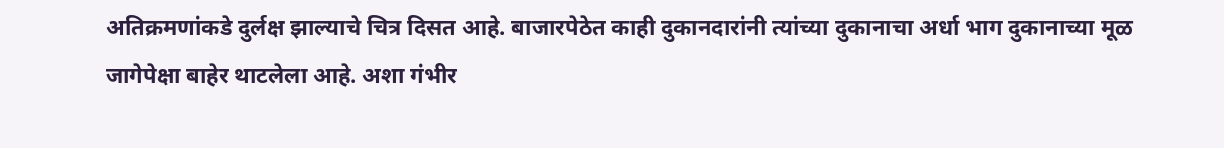अतिक्रमणांकडे दुर्लक्ष झाल्याचे चित्र दिसत आहे. बाजारपेठेत काही दुकानदारांनी त्यांच्या दुकानाचा अर्धा भाग दुकानाच्या मूळ जागेपेक्षा बाहेर थाटलेला आहे. अशा गंभीर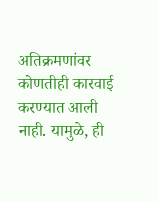अतिक्रमणांवर कोणतीही कारवाई करण्यात आली नाही. यामुळे, ही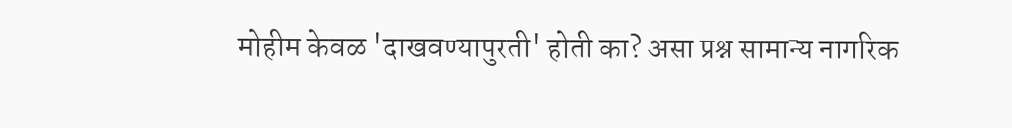मोहीम केवळ 'दाखवण्यापुरती' होती का? असा प्रश्न सामान्य नागरिक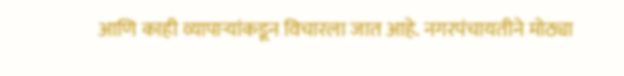आणि काही व्यापाऱ्यांकडून विचारला जात आहे. नगरपंचायतीने मोठ्या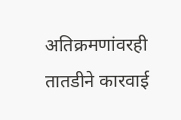अतिक्रमणांवरही तातडीने कारवाई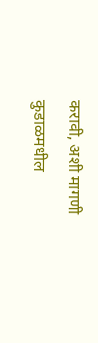करावी, अशी मागणी कुडाळमधील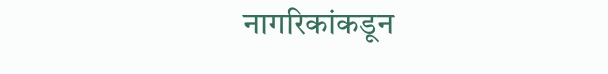नागरिकांकडून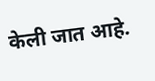केली जात आहे.